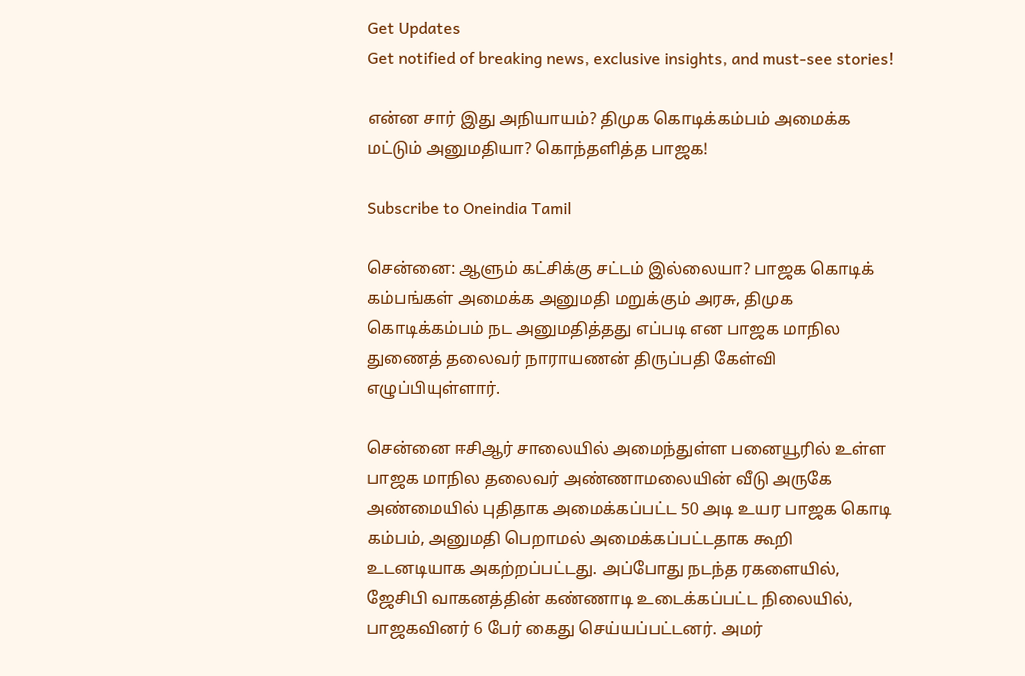Get Updates
Get notified of breaking news, exclusive insights, and must-see stories!

என்ன சார் இது அநியாயம்? திமுக கொடிக்கம்பம் அமைக்க மட்டும் அனுமதியா? கொந்தளித்த பாஜக!

Subscribe to Oneindia Tamil

சென்னை: ஆளும் கட்சிக்கு சட்டம் இல்லையா? பாஜக கொடிக் கம்பங்கள் அமைக்க அனுமதி மறுக்கும் அரசு, திமுக கொடிக்கம்பம் நட அனுமதித்தது எப்படி என பாஜக மாநில துணைத் தலைவர் நாராயணன் திருப்பதி கேள்வி எழுப்பியுள்ளார்.

சென்னை ஈசிஆர் சாலையில் அமைந்துள்ள பனையூரில் உள்ள பாஜக மாநில தலைவர் அண்ணாமலையின் வீடு அருகே அண்மையில் புதிதாக அமைக்கப்பட்ட 50 அடி உயர பாஜக கொடி கம்பம், அனுமதி பெறாமல் அமைக்கப்பட்டதாக கூறி உடனடியாக அகற்றப்பட்டது. அப்போது நடந்த ரகளையில், ஜேசிபி வாகனத்தின் கண்ணாடி உடைக்கப்பட்ட நிலையில், பாஜகவினர் 6 பேர் கைது செய்யப்பட்டனர். அமர்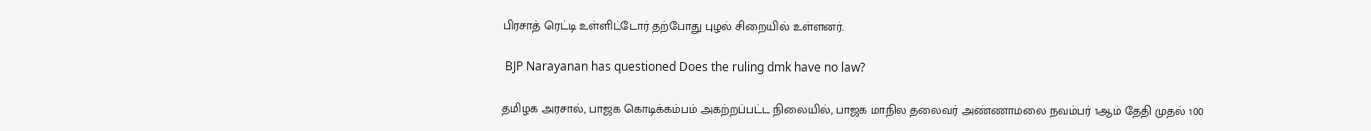பிரசாத் ரெட்டி உள்ளிட்டோர் தற்போது புழல் சிறையில் உள்ளனர்.

 BJP Narayanan has questioned Does the ruling dmk have no law?

தமிழக அரசால், பாஜக கொடிக்கம்பம் அகற்றப்பட்ட நிலையில், பாஜக மாநில தலைவர் அண்ணாமலை நவம்பர் 1ஆம் தேதி முதல் 100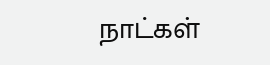நாட்கள்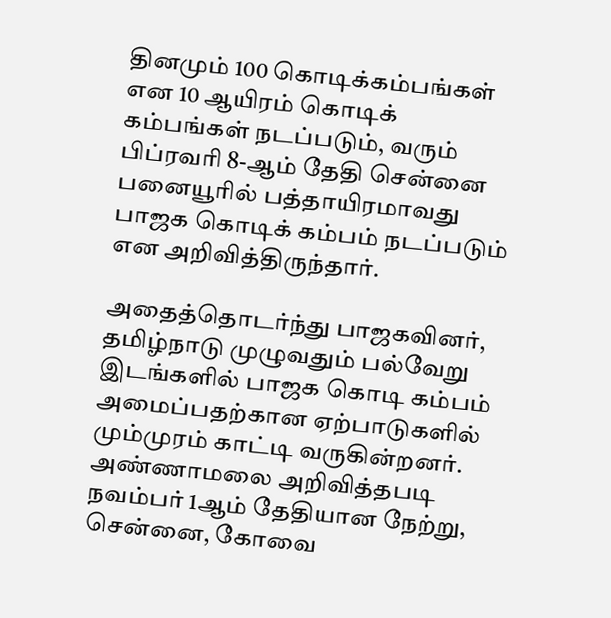தினமும் 100 கொடிக்கம்பங்கள் என 10 ஆயிரம் கொடிக் கம்பங்கள் நடப்படும், வரும் பிப்ரவரி 8-ஆம் தேதி சென்னை பனையூரில் பத்தாயிரமாவது பாஜக கொடிக் கம்பம் நடப்படும் என அறிவித்திருந்தார்.

அதைத்தொடர்ந்து பாஜகவினர், தமிழ்நாடு முழுவதும் பல்வேறு இடங்களில் பாஜக கொடி கம்பம் அமைப்பதற்கான ஏற்பாடுகளில் மும்முரம் காட்டி வருகின்றனர். அண்ணாமலை அறிவித்தபடி நவம்பர் 1ஆம் தேதியான நேற்று, சென்னை, கோவை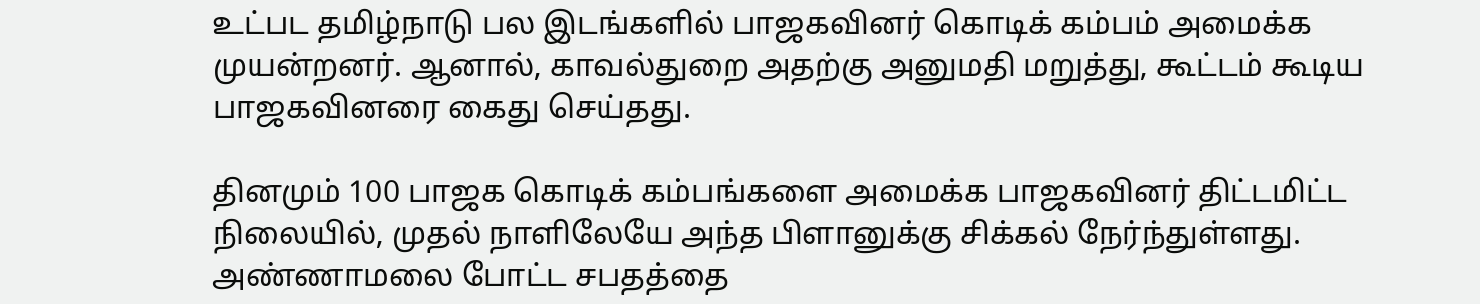உட்பட தமிழ்நாடு பல இடங்களில் பாஜகவினர் கொடிக் கம்பம் அமைக்க முயன்றனர். ஆனால், காவல்துறை அதற்கு அனுமதி மறுத்து, கூட்டம் கூடிய பாஜகவினரை கைது செய்தது.

தினமும் 100 பாஜக கொடிக் கம்பங்களை அமைக்க பாஜகவினர் திட்டமிட்ட நிலையில், முதல் நாளிலேயே அந்த பிளானுக்கு சிக்கல் நேர்ந்துள்ளது. அண்ணாமலை போட்ட சபதத்தை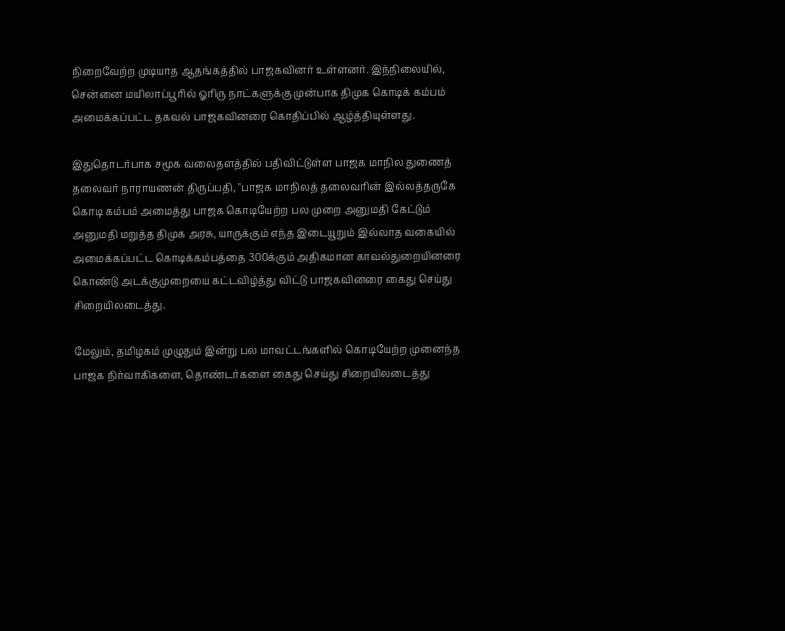நிறைவேற்ற முடியாத ஆதங்கத்தில் பாஜகவினர் உள்ளனர். இந்நிலையில், சென்னை மயிலாப்பூரில் ஓரிரு நாட்களுக்கு முன்பாக திமுக கொடிக் கம்பம் அமைக்கப்பட்ட தகவல் பாஜகவினரை கொதிப்பில் ஆழ்த்தியுள்ளது.

இதுதொடர்பாக சமூக வலைதளத்தில் பதிவிட்டுள்ள பாஜக மாநில துணைத் தலைவர் நாராயணன் திருப்பதி, "பாஜக மாநிலத் தலைவரின் இல்லத்தருகே கொடி கம்பம் அமைத்து பாஜக கொடியேற்ற பல முறை அனுமதி கேட்டும் அனுமதி மறுத்த திமுக அரசு, யாருக்கும் எந்த இடையூறும் இல்லாத வகையில் அமைக்கப்பட்ட கொடிக்கம்பத்தை 300க்கும் அதிகமான காவல்துறையினரை கொண்டு அடக்குமுறையை கட்டவிழ்த்து விட்டு பாஜகவினரை கைது செய்து சிறையிலடைத்து.

மேலும், தமிழகம் முழுதும் இன்று பல மாவட்டங்களில் கொடியேற்ற முனைந்த பாஜக நிர்வாகிகளை, தொண்டர்களை கைது செய்து சிறையிலடைத்து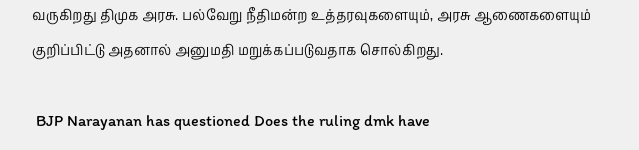வருகிறது திமுக அரசு. பல்வேறு நீதிமன்ற உத்தரவுகளையும், அரசு ஆணைகளையும் குறிப்பிட்டு அதனால் அனுமதி மறுக்கப்படுவதாக சொல்கிறது.

 BJP Narayanan has questioned Does the ruling dmk have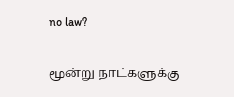no law?

மூன்று நாட்களுக்கு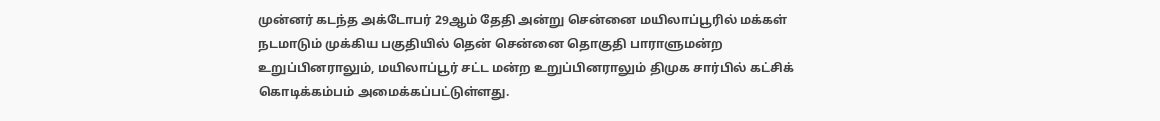முன்னர் கடந்த அக்டோபர் 29ஆம் தேதி அன்று சென்னை மயிலாப்பூரில் மக்கள் நடமாடும் முக்கிய பகுதியில் தென் சென்னை தொகுதி பாராளுமன்ற உறுப்பினராலும், மயிலாப்பூர் சட்ட மன்ற உறுப்பினராலும் திமுக சார்பில் கட்சிக் கொடிக்கம்பம் அமைக்கப்பட்டுள்ளது.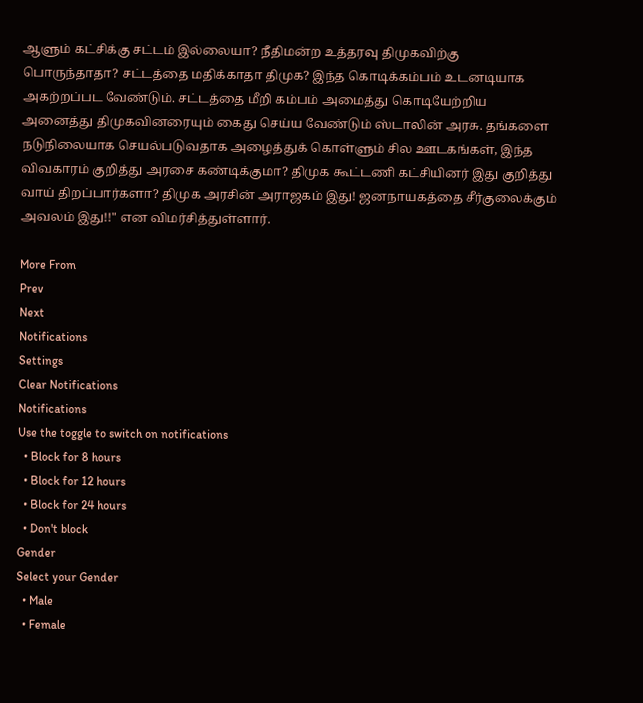ஆளும் கட்சிக்கு சட்டம் இல்லையா? நீதிமன்ற உத்தரவு திமுகவிற்கு பொருந்தாதா? சட்டத்தை மதிக்காதா திமுக? இந்த கொடிக்கம்பம் உடனடியாக அகற்றப்பட வேண்டும். சட்டத்தை மீறி கம்பம் அமைத்து கொடியேற்றிய அனைத்து திமுகவினரையும் கைது செய்ய வேண்டும் ஸ்டாலின் அரசு. தங்களை நடுநிலையாக செயல்படுவதாக அழைத்துக் கொள்ளும் சில ஊடகங்கள், இந்த விவகாரம் குறித்து அரசை கண்டிக்குமா? திமுக கூட்டணி கட்சியினர் இது குறித்து வாய் திறப்பார்களா? திமுக அரசின் அராஜகம் இது! ஜனநாயகத்தை சீர்குலைக்கும் அவலம் இது!!" என விமர்சித்துள்ளார்.

More From
Prev
Next
Notifications
Settings
Clear Notifications
Notifications
Use the toggle to switch on notifications
  • Block for 8 hours
  • Block for 12 hours
  • Block for 24 hours
  • Don't block
Gender
Select your Gender
  • Male
  • Female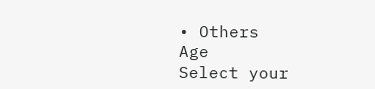• Others
Age
Select your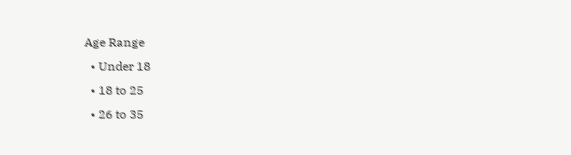Age Range
  • Under 18
  • 18 to 25
  • 26 to 35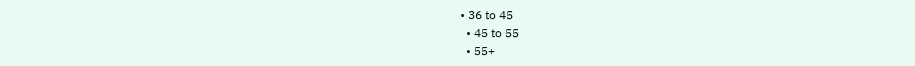• 36 to 45
  • 45 to 55
  • 55+